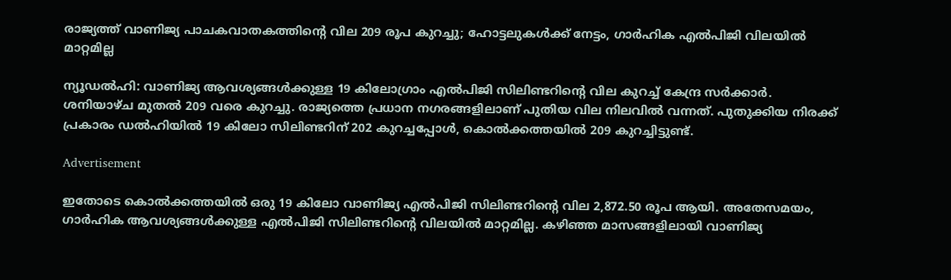രാജ്യത്ത് വാണിജ്യ പാചകവാതകത്തിന്റെ വില 209 രൂപ കുറച്ചു; ഹോട്ടലുകൾക്ക് നേട്ടം, ഗാർഹിക എൽപിജി വിലയിൽ മാറ്റമില്ല

ന്യൂഡൽഹി: വാണിജ്യ ആവശ്യങ്ങൾക്കുള്ള 19 കിലോഗ്രാം എൽപിജി സിലിണ്ടറിന്റെ വില കുറച്ച് കേന്ദ്ര സർക്കാർ. ശനിയാഴ്‌ച മുതൽ 209 വരെ കുറച്ചു. രാജ്യത്തെ പ്രധാന നഗരങ്ങളിലാണ് പുതിയ വില നിലവിൽ വന്നത്. പുതുക്കിയ നിരക്ക് പ്രകാരം ഡൽഹിയിൽ 19 കിലോ സിലിണ്ടറിന് 202 കുറച്ചപ്പോൾ, കൊൽക്കത്തയിൽ 209 കുറച്ചിട്ടുണ്ട്.

Advertisement

ഇതോടെ കൊൽക്കത്തയിൽ ഒരു 19 കിലോ വാണിജ്യ എൽപിജി സിലിണ്ടറിന്റെ വില 2,872.50 രൂപ ആയി. അതേസമയം, ഗാർഹിക ആവശ്യങ്ങൾക്കുള്ള എൽപിജി സിലിണ്ടറിന്റെ വിലയിൽ മാറ്റമില്ല. കഴിഞ്ഞ മാസങ്ങളിലായി വാണിജ്യ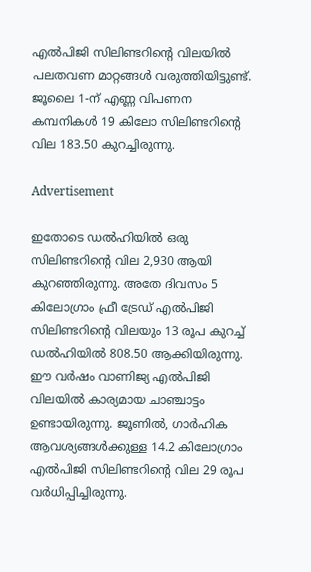എൽപിജി സിലിണ്ടറിന്റെ വിലയിൽ പലതവണ മാറ്റങ്ങൾ വരുത്തിയിട്ടുണ്ട്. ജൂലൈ 1-ന് എണ്ണ വിപണന കമ്പനികൾ 19 കിലോ സിലിണ്ടറിന്റെ വില 183.50 കുറച്ചിരുന്നു.

Advertisement

ഇതോടെ ഡൽഹിയിൽ ഒരു സിലിണ്ടറിന്റെ വില 2,930 ആയി കുറഞ്ഞിരുന്നു. അതേ ദിവസം 5 കിലോഗ്രാം ഫ്രീ ട്രേഡ് എൽപിജി സിലിണ്ടറിന്റെ വിലയും 13 രൂപ കുറച്ച് ഡൽഹിയിൽ 808.50 ആക്കിയിരുന്നു. ഈ വർഷം വാണിജ്യ എൽപിജി വിലയിൽ കാര്യമായ ചാഞ്ചാട്ടം ഉണ്ടായിരുന്നു. ജൂണിൽ, ഗാർഹിക ആവശ്യങ്ങൾക്കുള്ള 14.2 കിലോഗ്രാം എൽപിജി സിലിണ്ടറിന്റെ വില 29 രൂപ വർധിപ്പിച്ചിരുന്നു.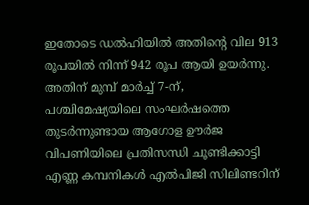ഇതോടെ ഡൽഹിയിൽ അതിന്റെ വില 913 രൂപയിൽ നിന്ന് 942 രൂപ ആയി ഉയർന്നു. അതിന് മുമ്പ് മാർച്ച് 7-ന്, പശ്ചിമേഷ്യയിലെ സംഘർഷത്തെ തുടർന്നുണ്ടായ ആഗോള ഊർജ വിപണിയിലെ പ്രതിസന്ധി ചൂണ്ടിക്കാട്ടി എണ്ണ കമ്പനികൾ എൽപിജി സിലിണ്ടറിന്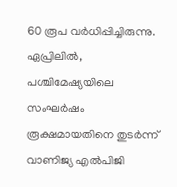60 രൂപ വർധിപ്പിച്ചിരുന്നു. ഏപ്രിലിൽ, പശ്ചിമേഷ്യയിലെ സംഘർഷം രൂക്ഷമായതിനെ തുടർന്ന് വാണിജ്യ എൽപിജി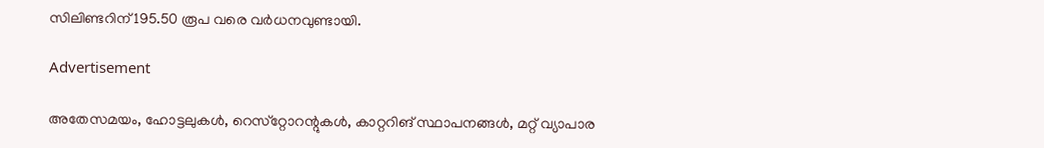സിലിണ്ടറിന് 195.50 രൂപ വരെ വർധനവുണ്ടായി.

Advertisement

അതേസമയം, ഹോട്ടലുകൾ, റെസ്‌റ്റോറന്റുകൾ, കാറ്ററിങ് സ്ഥാപനങ്ങൾ, മറ്റ് വ്യാപാര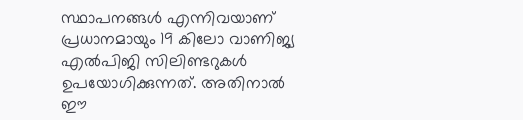സ്ഥാപനങ്ങൾ എന്നിവയാണ് പ്രധാനമായും 19 കിലോ വാണിജ്യ എൽപിജി സിലിണ്ടറുകൾ ഉപയോഗിക്കുന്നത്. അതിനാൽ ഈ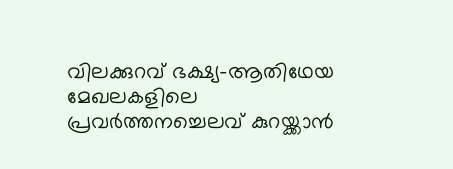വിലക്കുറവ് ഭക്ഷ്യ-ആതിഥേയ മേഖലകളിലെ പ്രവർത്തനച്ചെലവ് കുറയ്ക്കാൻ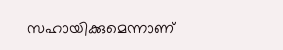സഹായിക്കുമെന്നാണ്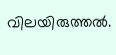വിലയിരുത്തൽ.